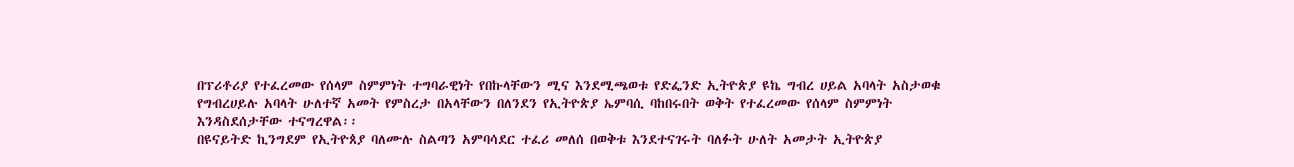በፕሪቶሪያ የተፈረመው የሰላም ስምምነት ተግባራዊነት የበኩላቸውን ሚና እንደሚጫወቱ የድፌንድ ኢትዮጵያ ዩኬ ግብረ ሀይል አባላት አስታወቁ
የግብረሀይሉ አባላት ሁለተኛ አመት የምስረታ በአላቸውን በለንደን የኢትዮጵያ ኤምባሲ ባከበሩበት ወቅት የተፈረመው የሰላም ስምምነት እንዳስደሰታቸው ተናግረዋል፡፡
በዩናይትድ ኪንግደም የኢትዮጰያ ባለሙሉ ስልጣን አምባሳደር ተፈሪ መለሰ በወቅቱ እንደተናገሩት ባለፉት ሁለት አመታት ኢትዮጵያ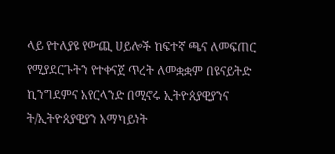ላይ የተለያዩ የውጪ ሀይሎች ከፍተኛ ጫና ለመፍጠር የሚያደርጉትን የተቀናጀ ጥረት ለመቋቋም በዩናይትድ ኪንግደምና አየርላንድ በሚኖሩ ኢትዮጰያዊያንና ት/ኢትዮጰያዊያን አማካይነት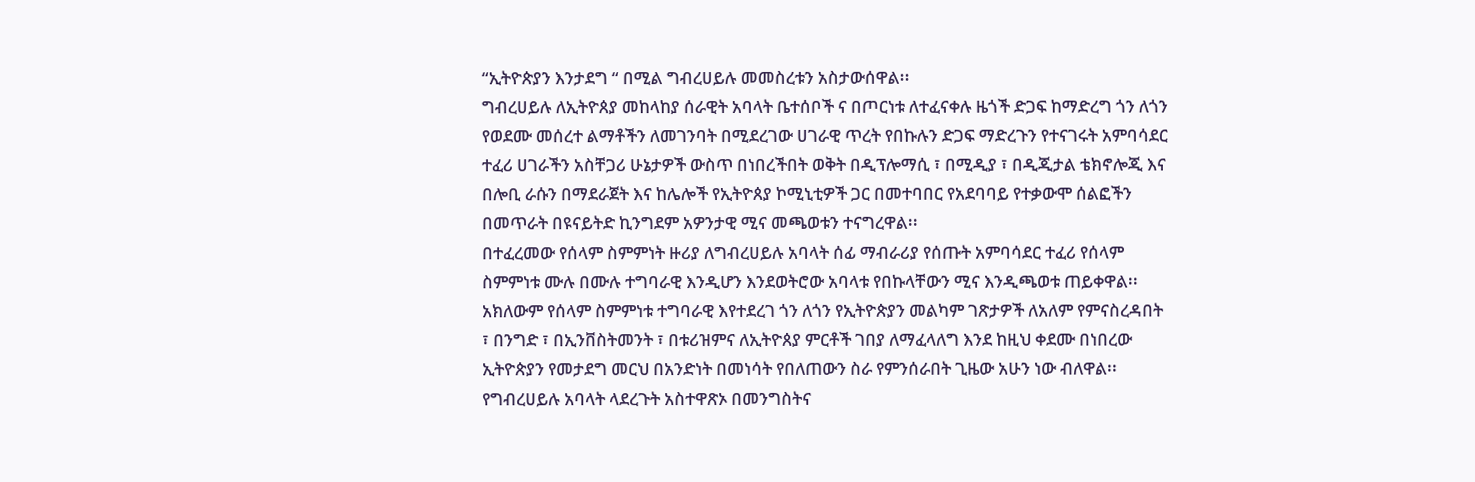“ኢትዮጵያን እንታደግ “ በሚል ግብረሀይሉ መመስረቱን አስታውሰዋል፡፡
ግብረሀይሉ ለኢትዮጰያ መከላከያ ሰራዊት አባላት ቤተሰቦች ና በጦርነቱ ለተፈናቀሉ ዜጎች ድጋፍ ከማድረግ ጎን ለጎን የወደሙ መሰረተ ልማቶችን ለመገንባት በሚደረገው ሀገራዊ ጥረት የበኩሉን ድጋፍ ማድረጉን የተናገሩት አምባሳደር ተፈሪ ሀገራችን አስቸጋሪ ሁኔታዎች ውስጥ በነበረችበት ወቅት በዲፕሎማሲ ፣ በሚዲያ ፣ በዲጂታል ቴክኖሎጂ እና በሎቢ ራሱን በማደራጀት እና ከሌሎች የኢትዮጰያ ኮሚኒቲዎች ጋር በመተባበር የአደባባይ የተቃውሞ ሰልፎችን በመጥራት በዩናይትድ ኪንግደም አዎንታዊ ሚና መጫወቱን ተናግረዋል፡፡
በተፈረመው የሰላም ስምምነት ዙሪያ ለግብረሀይሉ አባላት ሰፊ ማብራሪያ የሰጡት አምባሳደር ተፈሪ የሰላም ስምምነቱ ሙሉ በሙሉ ተግባራዊ እንዲሆን እንደወትሮው አባላቱ የበኩላቸውን ሚና እንዲጫወቱ ጠይቀዋል፡፡
አክለውም የሰላም ስምምነቱ ተግባራዊ እየተደረገ ጎን ለጎን የኢትዮጵያን መልካም ገጽታዎች ለአለም የምናስረዳበት ፣ በንግድ ፣ በኢንቨስትመንት ፣ በቱሪዝምና ለኢትዮጰያ ምርቶች ገበያ ለማፈላለግ እንደ ከዚህ ቀደሙ በነበረው ኢትዮጵያን የመታደግ መርህ በአንድነት በመነሳት የበለጠውን ስራ የምንሰራበት ጊዜው አሁን ነው ብለዋል፡፡
የግብረሀይሉ አባላት ላደረጉት አስተዋጽኦ በመንግስትና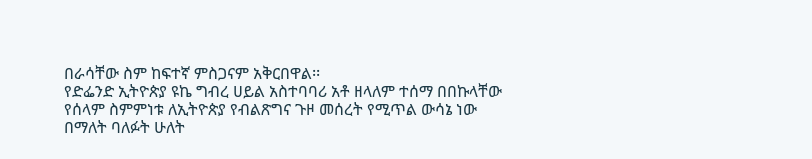በራሳቸው ስም ከፍተኛ ምስጋናም አቅርበዋል፡፡
የድፌንድ ኢትዮጵያ ዩኬ ግብረ ሀይል አስተባባሪ አቶ ዘላለም ተሰማ በበኩላቸው የሰላም ስምምነቱ ለኢትዮጵያ የብልጽግና ጉዞ መሰረት የሚጥል ውሳኔ ነው በማለት ባለፉት ሁለት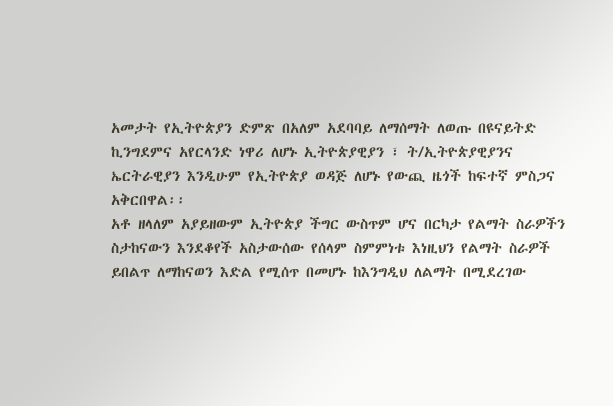አመታት የኢትዮጵያን ድምጽ በአለም አደባባይ ለማሰማት ለወጡ በዩናይትድ ኪንግደምና አየርላንድ ነዋሪ ለሆኑ ኢትዮጵያዊያን ፣ ት/ኢትዮጵያዊያንና ኤርትራዊያን እንዲሁም የኢትዮጵያ ወዳጅ ለሆኑ የውጪ ዜጎች ከፍተኛ ምስጋና አቅርበዋል፡፡
አቶ ዘላለም አያይዘውም ኢትዮጵያ ችግር ውስጥም ሆና በርካታ የልማት ስራዎችን ስታከናውን እንደቆየች አስታውሰው የሰላም ስምምነቱ እነዚህን የልማት ስራዎች ይበልጥ ለማከናወን እድል የሚሰጥ በመሆኑ ከእንግዲህ ለልማት በሚደረገው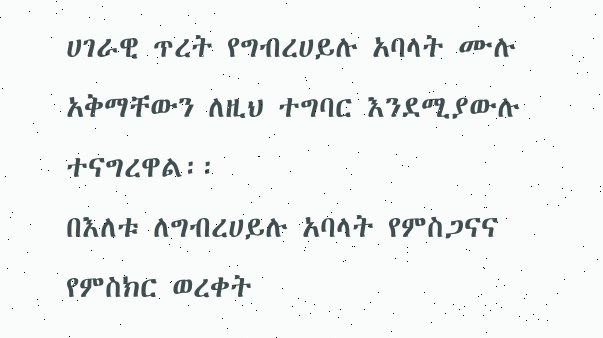ሀገራዊ ጥረት የግብረሀይሉ አባላት ሙሉ አቅማቸውን ለዚህ ተግባር እንደሚያውሉ ተናግረዋል፡፡
በእለቱ ለግብረሀይሉ አባላት የምስጋናና የምስክር ወረቀት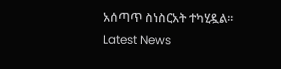አሰጣጥ ስነስርአት ተካሂዷል፡፡
Latest News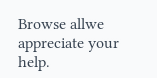Browse allwe appreciate your help.